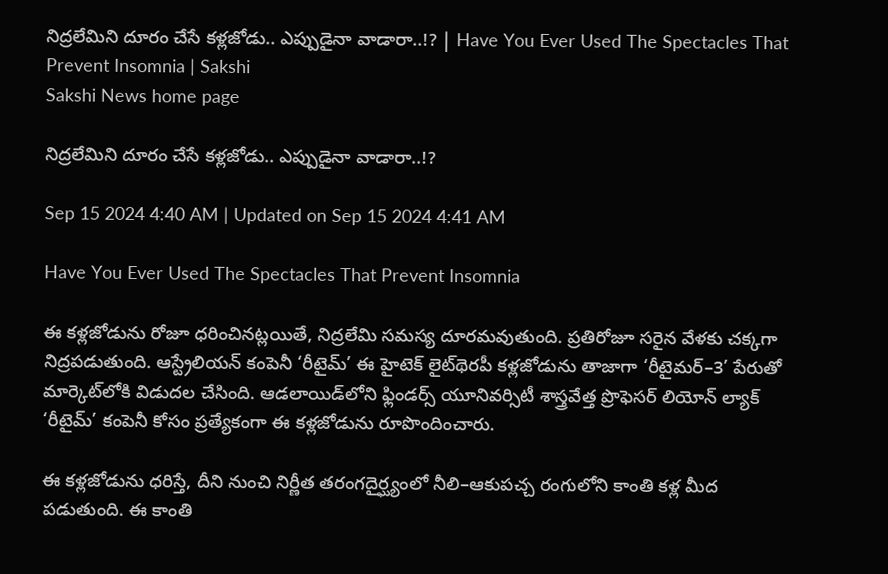నిద్రలేమిని దూరం చేసే కళ్లజోడు.. ఎప్పుడైనా వాడారా..!? | Have You Ever Used The Spectacles That Prevent Insomnia | Sakshi
Sakshi News home page

నిద్రలేమిని దూరం చేసే కళ్లజోడు.. ఎప్పుడైనా వాడారా..!?

Sep 15 2024 4:40 AM | Updated on Sep 15 2024 4:41 AM

Have You Ever Used The Spectacles That Prevent Insomnia

ఈ కళ్లజోడును రోజూ ధరించినట్లయితే, నిద్రలేమి సమస్య దూరమవుతుంది. ప్రతిరోజూ సరైన వేళకు చక్కగా నిద్రపడుతుంది. ఆస్ట్రేలియన్‌ కంపెనీ ‘రీటైమ్‌’ ఈ హైటెక్‌ లైట్‌థెరపీ కళ్లజోడును తాజాగా ‘రీటైమర్‌–3’ పేరుతో మార్కెట్‌లోకి విడుదల చేసింది. ఆడలాయిడ్‌లోని ఫ్లిండర్స్‌ యూనివర్సిటీ శాస్త్రవేత్త ప్రొఫెసర్‌ లియోన్‌ ల్యాక్‌ ‘రీటైమ్‌’ కంపెనీ కోసం ప్రత్యేకంగా ఈ కళ్లజోడును రూపొందించారు.

ఈ కళ్లజోడును ధరిస్తే, దీని నుంచి నిర్ణీత తరంగదైర్ఘ్యంలో నీలి–ఆకుపచ్చ రంగులోని కాంతి కళ్ల మీద పడుతుంది. ఈ కాంతి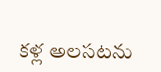కళ్ల అలసటను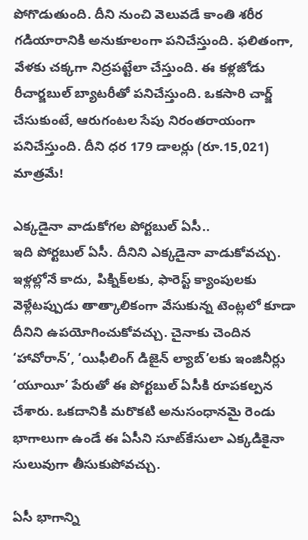పోగొడుతుంది. దీని నుంచి వెలువడే కాంతి శరీర గడియారానికి అనుకూలంగా పనిచేస్తుంది. ఫలితంగా, వేళకు చక్కగా నిద్రపట్టేలా చేస్తుంది. ఈ కళ్లజోడు రీచార్జబుల్‌ బ్యాటరీతో పనిచేస్తుంది. ఒకసారి చార్జ్‌ చేసుకుంటే, ఆరుగంటల సేపు నిరంతరాయంగా పనిచేస్తుంది. దీని ధర 179 డాలర్లు (రూ.15,021) మాత్రమే!

ఎక్కడైనా వాడుకోగల పోర్టబుల్‌ ఏసీ..
ఇది పోర్టబుల్‌ ఏసీ. దీనిని ఎక్కడైనా వాడుకోవచ్చు. ఇళ్లల్లోనే కాదు, పిక్నిక్‌లకు, ఫారెస్ట్‌ క్యాంపులకు వెళ్లేటప్పుడు తాత్కాలికంగా వేసుకున్న టెంట్లలో కూడా దీనిని ఉపయోగించుకోవచ్చు. చైనాకు చెందిన ‘హావోరాన్‌’, ‘యిఫీలింగ్‌ డిజైన్‌ ల్యాబ్‌’లకు ఇంజినీర్లు ‘యూయీ’ పేరుతో ఈ పోర్టబుల్‌ ఏసీకి రూపకల్పన చేశారు. ఒకదానికి మరొకటి అనుసంధానమై రెండు భాగాలుగా ఉండే ఈ ఏసీని సూట్‌కేసులా ఎక్కడికైనా సులువుగా తీసుకుపోవచ్చు.

ఏసీ భాగాన్ని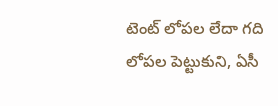టెంట్‌ లోపల లేదా గది లోపల పెట్టుకుని, ఏసీ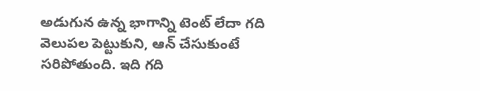అడుగున ఉన్న భాగాన్ని టెంట్‌ లేదా గది వెలుపల పెట్టుకుని, ఆన్‌ చేసుకుంటే సరిపోతుంది. ఇది గది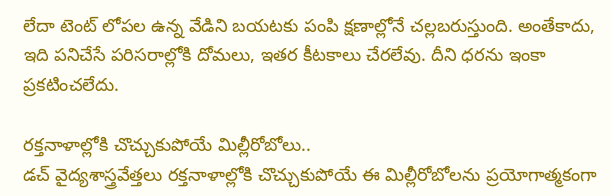లేదా టెంట్‌ లోపల ఉన్న వేడిని బయటకు పంపి క్షణాల్లోనే చల్లబరుస్తుంది. అంతేకాదు, ఇది పనిచేసే పరిసరాల్లోకి దోమలు, ఇతర కీటకాలు చేరలేవు. దీని ధరను ఇంకా ప్రకటించలేదు.

రక్తనాళాల్లోకి చొచ్చుకుపోయే మిల్లీరోబోలు..
డచ్‌ వైద్యశాస్త్రవేత్తలు రక్తనాళాల్లోకి చొచ్చుకుపోయే ఈ మిల్లీరోబోలను ప్రయోగాత్మకంగా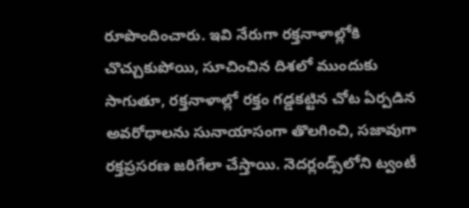రూపొందించారు. ఇవి నేరుగా రక్తనాళాల్లోకి చొచ్చుకుపోయి, సూచించిన దిశలో ముందుకు సాగుతూ, రక్తనాళాల్లో రక్తం గడ్డకట్టిన చోట ఏర్పడిన అవరోధాలను సునాయాసంగా తొలగించి, సజావుగా రక్తప్రసరణ జరిగేలా చేస్తాయి. నెదర్లండ్స్‌లోని ట్వంటీ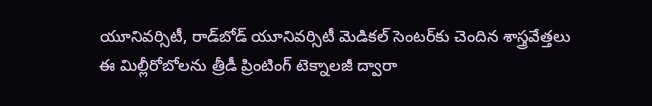యూనివర్సిటీ, రాడ్‌బోడ్‌ యూనివర్సిటీ మెడికల్‌ సెంటర్‌కు చెందిన శాస్త్రవేత్తలు ఈ మిల్లీరోబోలను త్రీడీ ప్రింటింగ్‌ టెక్నాలజీ ద్వారా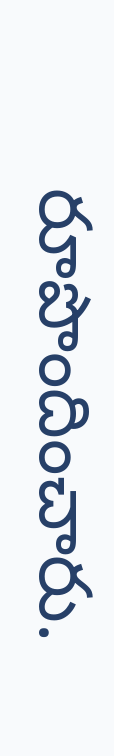రూపొందించారు.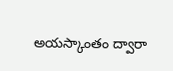అయస్కాంతం ద్వారా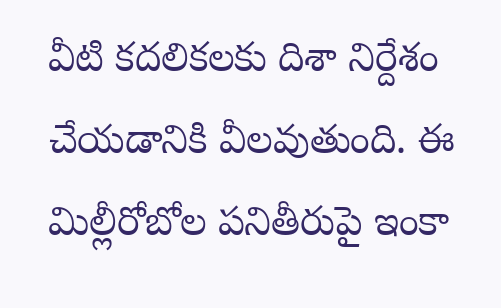వీటి కదలికలకు దిశా నిర్దేశం చేయడానికి వీలవుతుంది. ఈ మిల్లీరోబోల పనితీరుపై ఇంకా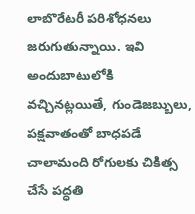లాబొరేటరీ పరిశోధనలు జరుగుతున్నాయి. ఇవి అందుబాటులోకి వచ్చినట్లయితే, గుండెజబ్బులు, పక్షవాతంతో బాధపడే చాలామంది రోగులకు చికిత్స చేసే పద్ధతి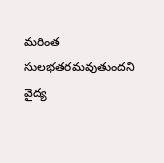మరింత సులభతరమవుతుందని వైద్య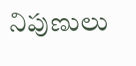నిపుణులు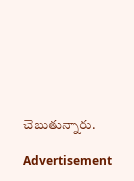చెబుతున్నారు.

Advertisement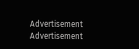Advertisement
Advertisement